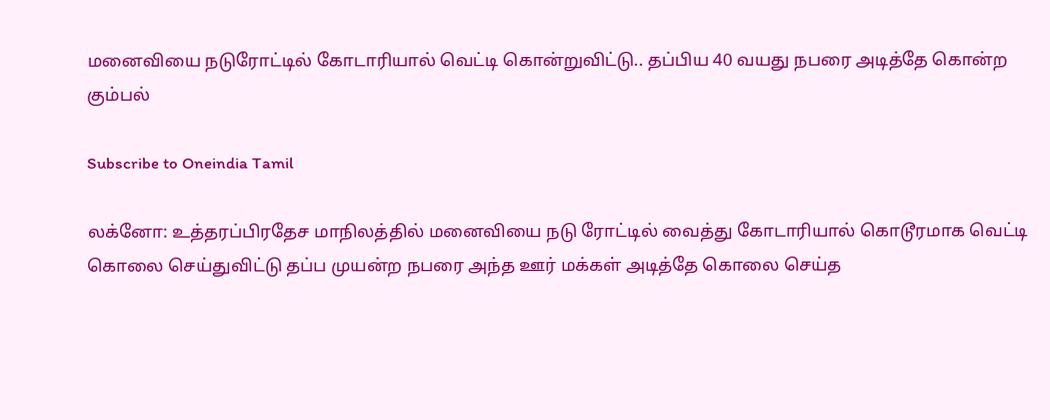மனைவியை நடுரோட்டில் கோடாரியால் வெட்டி கொன்றுவிட்டு.. தப்பிய 40 வயது நபரை அடித்தே கொன்ற கும்பல்

Subscribe to Oneindia Tamil

லக்னோ: உத்தரப்பிரதேச மாநிலத்தில் மனைவியை நடு ரோட்டில் வைத்து கோடாரியால் கொடூரமாக வெட்டி கொலை செய்துவிட்டு தப்ப முயன்ற நபரை அந்த ஊர் மக்கள் அடித்தே கொலை செய்த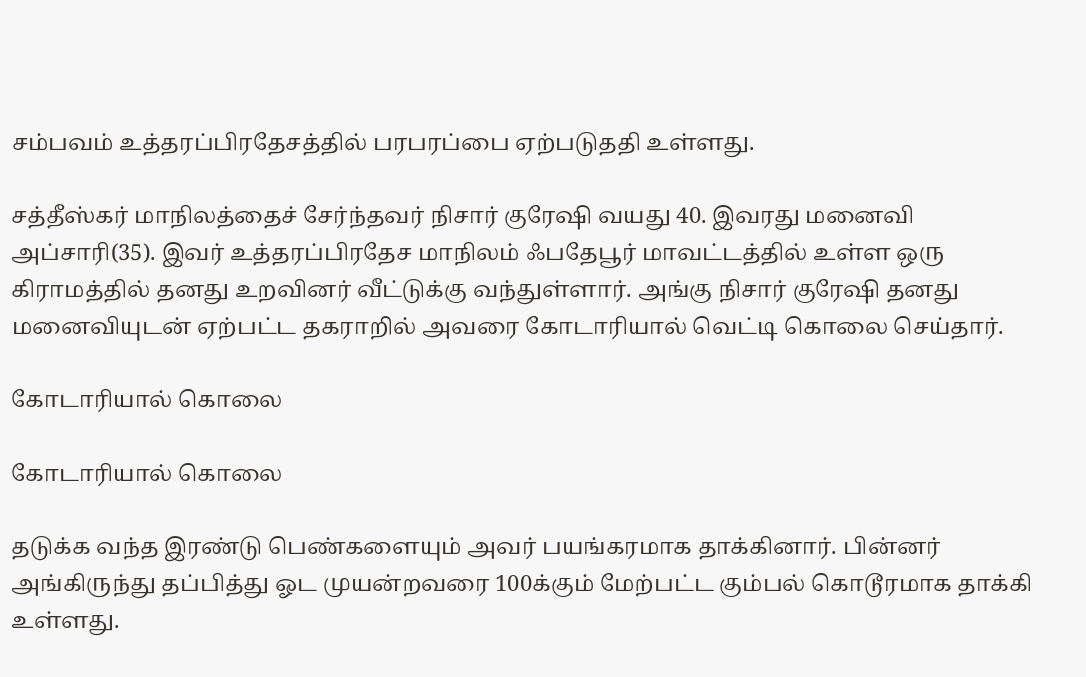சம்பவம் உத்தரப்பிரதேசத்தில் பரபரப்பை ஏற்படுததி உள்ளது.

சத்தீஸ்கர் மாநிலத்தைச் சேர்ந்தவர் நிசார் குரேஷி வயது 40. இவரது மனைவி அப்சாரி(35). இவர் உத்தரப்பிரதேச மாநிலம் ஃபதேபூர் மாவட்டத்தில் உள்ள ஒரு கிராமத்தில் தனது உறவினர் வீட்டுக்கு வந்துள்ளார். அங்கு நிசார் குரேஷி தனது மனைவியுடன் ஏற்பட்ட தகராறில் அவரை கோடாரியால் வெட்டி கொலை செய்தார்.

கோடாரியால் கொலை

கோடாரியால் கொலை

தடுக்க வந்த இரண்டு பெண்களையும் அவர் பயங்கரமாக தாக்கினார். பின்னர் அங்கிருந்து தப்பித்து ஓட முயன்றவரை 100க்கும் மேற்பட்ட கும்பல் கொடூரமாக தாக்கி உள்ளது.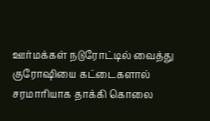ஊர்மக்கள் நடுரோட்டில் வைத்து குரோஷியை கட்டைகளால் சரமாரியாக தாக்கி கொலை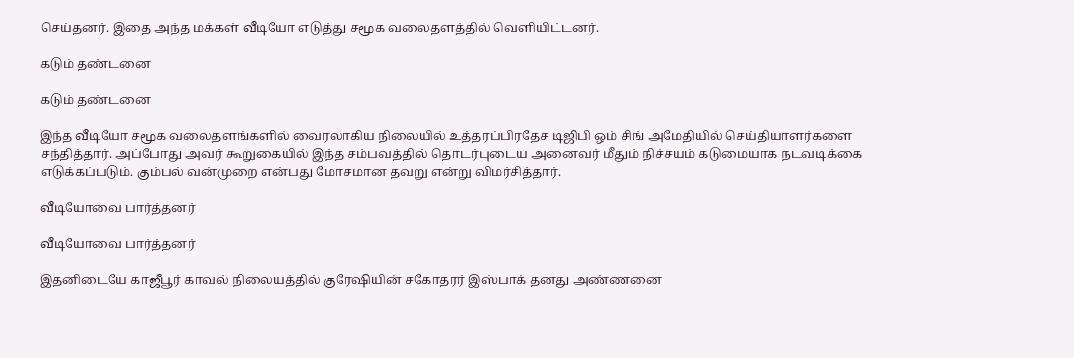செய்தனர். இதை அந்த மக்கள் வீடியோ எடுத்து சமூக வலைதளத்தில் வெளியிட்டனர்.

கடும் தண்டனை

கடும் தண்டனை

இந்த வீடியோ சமூக வலைதளங்களில் வைரலாகிய நிலையில் உத்தரப்பிரதேச டிஜிபி ஒம் சிங் அமேதியில் செய்தியாளர்களை சந்தித்தார். அப்போது அவர் கூறுகையில் இந்த சம்பவத்தில் தொடர்புடைய அனைவர் மீதும் நிச்சயம் கடுமையாக நடவடிக்கை எடுக்கப்படும். கும்பல் வன்முறை என்பது மோசமான தவறு என்று விமர்சித்தார்.

வீடியோவை பார்த்தனர்

வீடியோவை பார்த்தனர்

இதனிடையே காஜீபூர் காவல் நிலையத்தில் குரேஷியின் சகோதரர் இஸ்பாக் தனது அண்ணனை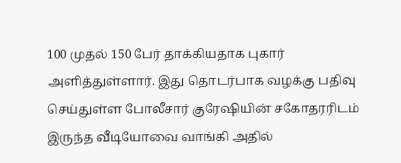100 முதல் 150 பேர் தாக்கியதாக புகார் அளித்துள்ளார். இது தொடர்பாக வழக்கு பதிவு செய்துள்ள போலீசார் குரேஷியின் சகோதரரிடம் இருந்த வீடியோவை வாங்கி அதில்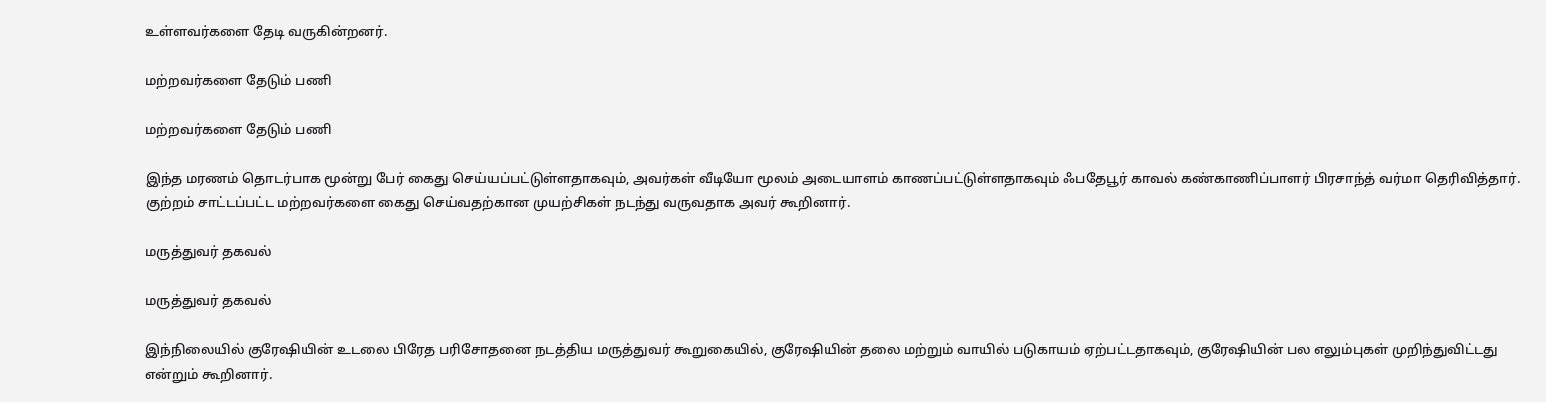உள்ளவர்களை தேடி வருகின்றனர்.

மற்றவர்களை தேடும் பணி

மற்றவர்களை தேடும் பணி

இந்த மரணம் தொடர்பாக மூன்று பேர் கைது செய்யப்பட்டுள்ளதாகவும், அவர்கள் வீடியோ மூலம் அடையாளம் காணப்பட்டுள்ளதாகவும் ஃபதேபூர் காவல் கண்காணிப்பாளர் பிரசாந்த் வர்மா தெரிவித்தார். குற்றம் சாட்டப்பட்ட மற்றவர்களை கைது செய்வதற்கான முயற்சிகள் நடந்து வருவதாக அவர் கூறினார்.

மருத்துவர் தகவல்

மருத்துவர் தகவல்

இந்நிலையில் குரேஷியின் உடலை பிரேத பரிசோதனை நடத்திய மருத்துவர் கூறுகையில், குரேஷியின் தலை மற்றும் வாயில் படுகாயம் ஏற்பட்டதாகவும், குரேஷியின் பல எலும்புகள் முறிந்துவிட்டது என்றும் கூறினார்.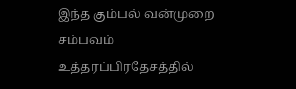இந்த கும்பல் வன்முறை சம்பவம் உத்தரப்பிரதேசத்தில்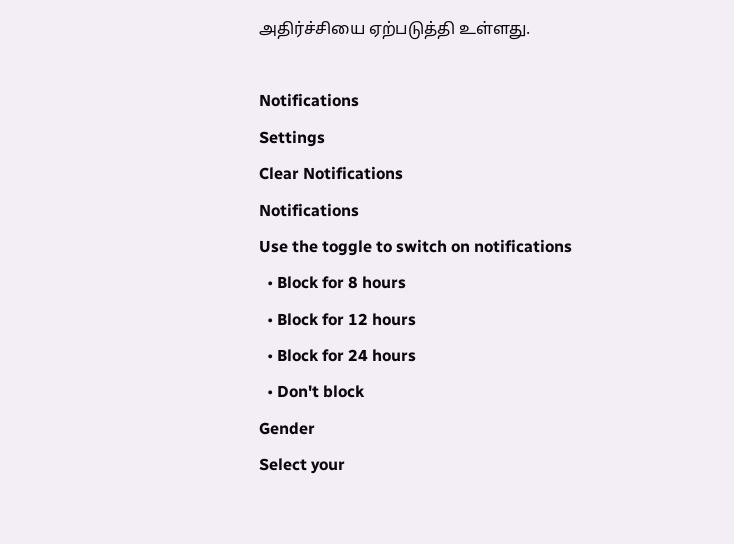அதிர்ச்சியை ஏற்படுத்தி உள்ளது.

Notifications
Settings
Clear Notifications
Notifications
Use the toggle to switch on notifications
  • Block for 8 hours
  • Block for 12 hours
  • Block for 24 hours
  • Don't block
Gender
Select your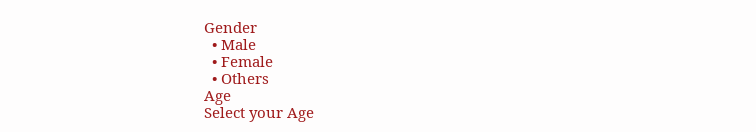Gender
  • Male
  • Female
  • Others
Age
Select your Age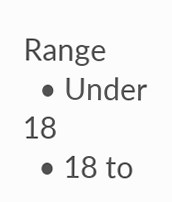Range
  • Under 18
  • 18 to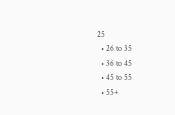25
  • 26 to 35
  • 36 to 45
  • 45 to 55
  • 55+